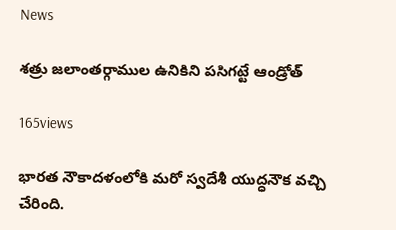News

శత్రు జలాంతర్గాముల ఉనికిని పసిగట్టే ఆండ్రోత్‌

165views

భారత నౌకాదళంలోకి మరో స్వదేశీ యుద్ధనౌక వచ్చి చేరింది.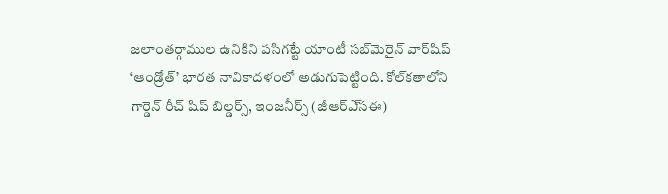జలాంతర్గాముల ఉనికిని పసిగట్టే యాంటీ సబ్‌మెరైన్‌ వార్‌షిప్‌ ‘ఆండ్రోత్‌’ భారత నావికాదళంలో అడుగుపెట్టింది. కోల్‌కతాలోని గార్డెన్‌ రీచ్‌ షిప్‌ బిల్డర్స్‌, ఇంజనీర్స్‌ (జీఆర్‌ఎ్‌సఈ)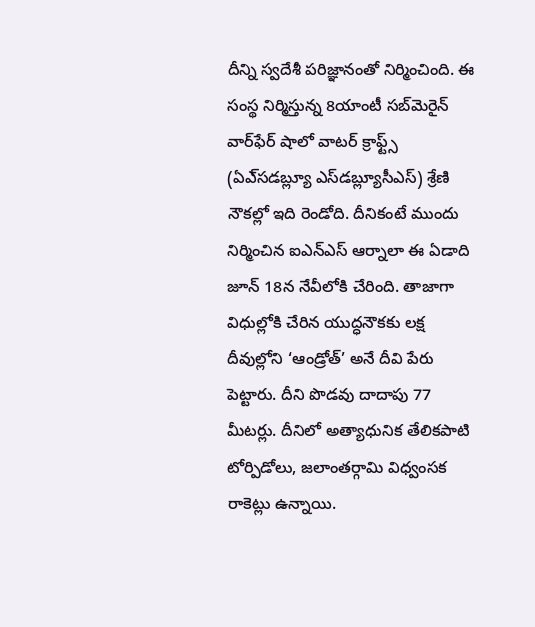దీన్ని స్వదేశీ పరిజ్ఞానంతో నిర్మించింది. ఈ సంస్థ నిర్మిస్తున్న 8యాంటీ సబ్‌మెరైన్‌ వార్‌ఫేర్‌ షాలో వాటర్‌ క్రాఫ్ట్స్‌ (ఏఎ్‌సడబ్ల్యూ ఎస్‌డబ్ల్యూసీఎస్‌) శ్రేణి నౌకల్లో ఇది రెండోది. దీనికంటే ముందు నిర్మించిన ఐఎన్‌ఎస్‌ ఆర్నాలా ఈ ఏడాది జూన్‌ 18న నేవీలోకి చేరింది. తాజాగా విధుల్లోకి చేరిన యుద్ధనౌకకు లక్ష దీవుల్లోని ‘ఆండ్రోత్‌’ అనే దీవి పేరు పెట్టారు. దీని పొడవు దాదాపు 77 మీటర్లు. దీనిలో అత్యాధునిక తేలికపాటి టోర్పిడోలు, జలాంతర్గామి విధ్వంసక రాకెట్లు ఉన్నాయి.